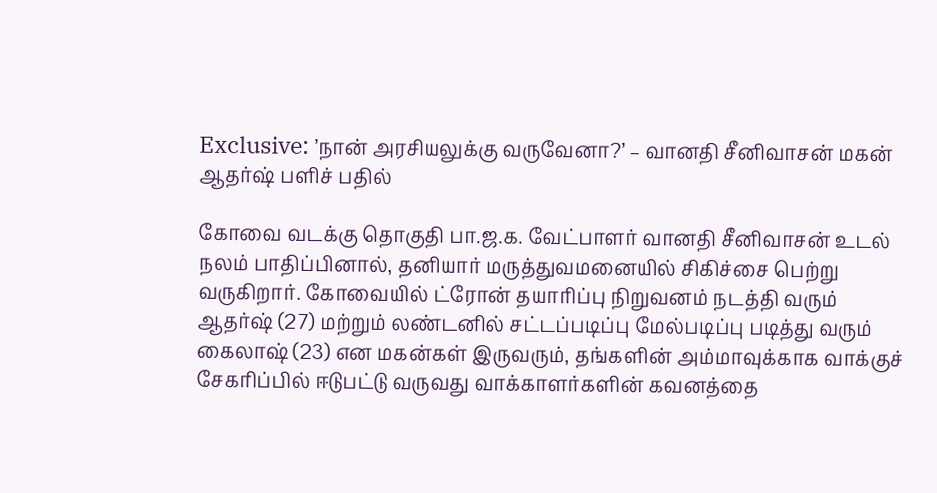Exclusive: ’நான் அரசியலுக்கு வருவேனா?’ – வானதி சீனிவாசன் மகன் ஆதர்ஷ் பளிச் பதில்

கோவை வடக்கு தொகுதி பா.ஜ.க. வேட்பாளர் வானதி சீனிவாசன் உடல் நலம் பாதிப்பினால், தனியார் மருத்துவமனையில் சிகிச்சை பெற்று வருகிறார். கோவையில் ட்ரோன் தயாரிப்பு நிறுவனம் நடத்தி வரும் ஆதர்ஷ் (27) மற்றும் லண்டனில் சட்டப்படிப்பு மேல்படிப்பு படித்து வரும் கைலாஷ் (23) என மகன்கள் இருவரும், தங்களின் அம்மாவுக்காக வாக்குச் சேகரிப்பில் ஈடுபட்டு வருவது வாக்காளர்களின் கவனத்தை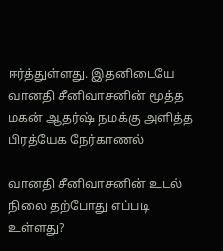ஈர்த்துள்ளது. இதனிடையே வானதி சீனிவாசனின் மூத்த மகன் ஆதர்ஷ் நமக்கு அளித்த பிரத்யேக நேர்காணல்

வானதி சீனிவாசனின் உடல் நிலை தற்போது எப்படி உள்ளது?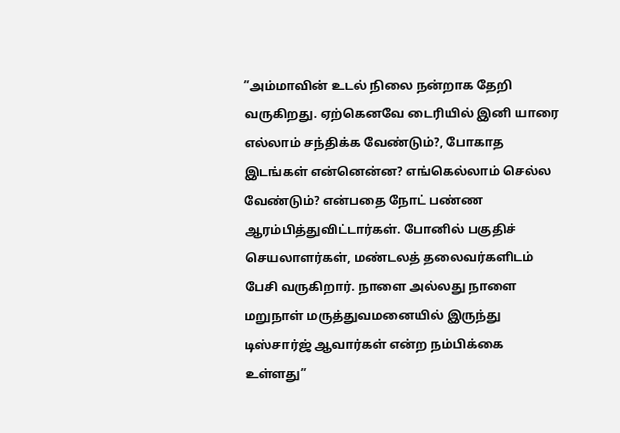”அம்மாவின் உடல் நிலை நன்றாக தேறி வருகிறது. ஏற்கெனவே டைரியில் இனி யாரை எல்லாம் சந்திக்க வேண்டும்?, போகாத இடங்கள் என்னென்ன? எங்கெல்லாம் செல்ல வேண்டும்? என்பதை நோட் பண்ண ஆரம்பித்துவிட்டார்கள். போனில் பகுதிச் செயலாளர்கள், மண்டலத் தலைவர்களிடம் பேசி வருகிறார். நாளை அல்லது நாளை மறுநாள் மருத்துவமனையில் இருந்து டிஸ்சார்ஜ் ஆவார்கள் என்ற நம்பிக்கை உள்ளது”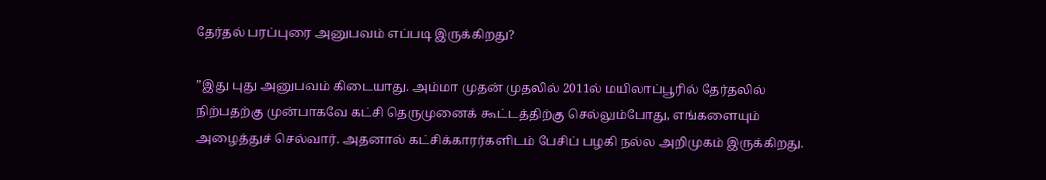தேர்தல் பரப்புரை அனுபவம் எப்படி இருக்கிறது?

”இது புது அனுபவம் கிடையாது. அம்மா முதன் முதலில் 2011ல் மயிலாப்பூரில் தேர்தலில் நிற்பதற்கு முன்பாகவே கட்சி தெருமுனைக் கூட்டத்திற்கு செல்லும்போது, எங்களையும் அழைத்துச் செல்வார். அதனால் கட்சிக்காரர்களிடம் பேசிப் பழகி நல்ல அறிமுகம் இருக்கிறது.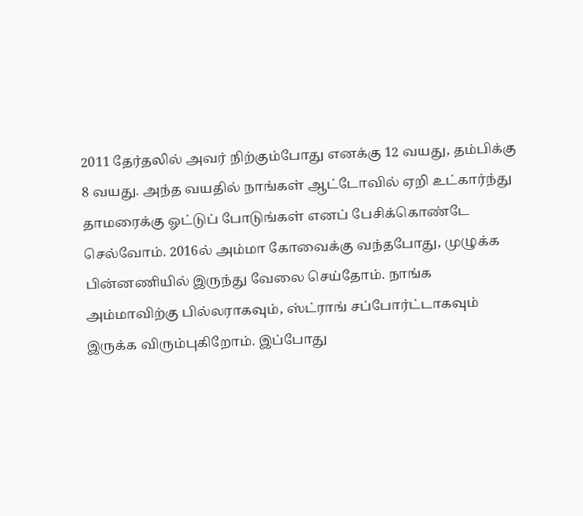2011 தேர்தலில் அவர் நிற்கும்போது எனக்கு 12 வயது, தம்பிக்கு 8 வயது. அந்த வயதில் நாங்கள் ஆட்டோவில் ஏறி உட்கார்ந்து தாமரைக்கு ஓட்டுப் போடுங்கள் எனப் பேசிக்கொண்டே செல்வோம். 2016ல் அம்மா கோவைக்கு வந்தபோது, முழுக்க பின்னணியில் இருந்து வேலை செய்தோம். நாங்க அம்மாவிற்கு பில்லராகவும், ஸ்ட்ராங் சப்போர்ட்டாகவும் இருக்க விரும்புகிறோம். இப்போது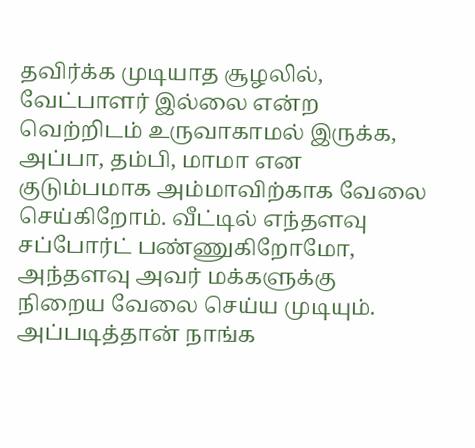தவிர்க்க முடியாத சூழலில், வேட்பாளர் இல்லை என்ற வெற்றிடம் உருவாகாமல் இருக்க, அப்பா, தம்பி, மாமா என குடும்பமாக அம்மாவிற்காக வேலை செய்கிறோம். வீட்டில் எந்தளவு சப்போர்ட் பண்ணுகிறோமோ, அந்தளவு அவர் மக்களுக்கு நிறைய வேலை செய்ய முடியும். அப்படித்தான் நாங்க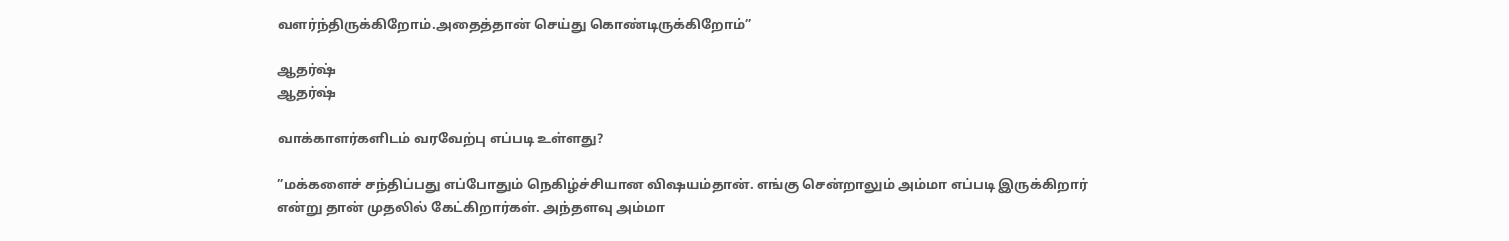வளர்ந்திருக்கிறோம்.அதைத்தான் செய்து கொண்டிருக்கிறோம்”

ஆதர்ஷ்
ஆதர்ஷ்

வாக்காளர்களிடம் வரவேற்பு எப்படி உள்ளது?

”மக்களைச் சந்திப்பது எப்போதும் நெகிழ்ச்சியான விஷயம்தான். எங்கு சென்றாலும் அம்மா எப்படி இருக்கிறார் என்று தான் முதலில் கேட்கிறார்கள். அந்தளவு அம்மா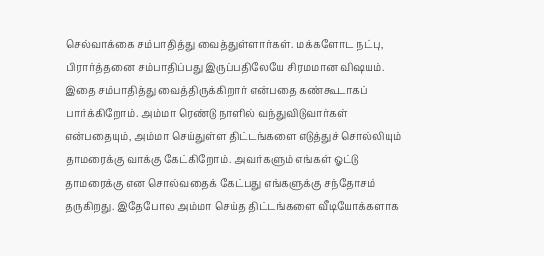செல்வாக்கை சம்பாதித்து வைத்துள்ளார்கள். மக்களோட நட்பு, பிரார்த்தனை சம்பாதிப்பது இருப்பதிலேயே சிரமமான விஷயம். இதை சம்பாதித்து வைத்திருக்கிறார் என்பதை கண்கூடாகப் பார்க்கிறோம். அம்மா ரெண்டு நாளில் வந்துவிடுவார்கள் என்பதையும், அம்மா செய்துள்ள திட்டங்களை எடுத்துச் சொல்லியும் தாமரைக்கு வாக்கு கேட்கிறோம். அவர்களும் எங்கள் ஓட்டு தாமரைக்கு என சொல்வதைக் கேட்பது எங்களுக்கு சந்தோசம் தருகிறது. இதேபோல அம்மா செய்த திட்டங்களை வீடியோக்களாக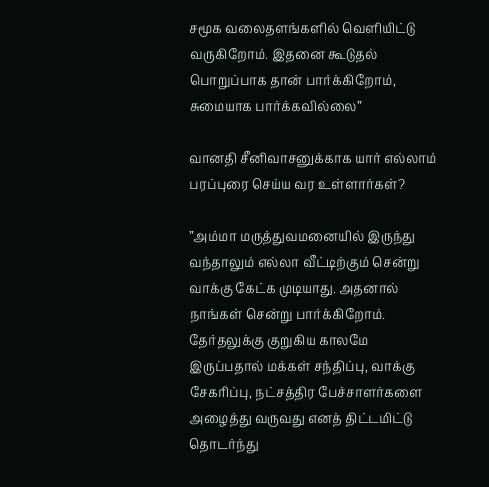சமூக வலைதளங்களில் வெளியிட்டு வருகிறோம். இதனை கூடுதல் பொறுப்பாக தான் பார்க்கிறோம், சுமையாக பார்க்கவில்லை”

வானதி சீனிவாசனுக்காக யார் எல்லாம் பரப்புரை செய்ய வர உள்ளார்கள்?

”அம்மா மருத்துவமனையில் இருந்து வந்தாலும் எல்லா வீட்டிற்கும் சென்று வாக்கு கேட்க முடியாது. அதனால் நாங்கள் சென்று பார்க்கிறோம். தேர்தலுக்கு குறுகிய காலமே இருப்பதால் மக்கள் சந்திப்பு, வாக்கு சேகரிப்பு, நட்சத்திர பேச்சாளர்களை அழைத்து வருவது எனத் திட்டமிட்டு தொடர்ந்து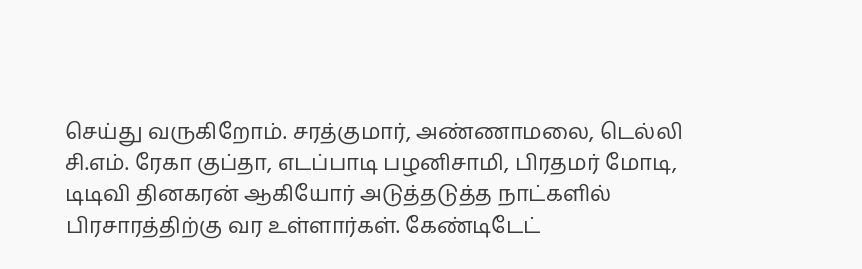செய்து வருகிறோம். சரத்குமார், அண்ணாமலை, டெல்லி சி.எம். ரேகா குப்தா, எடப்பாடி பழனிசாமி, பிரதமர் மோடி, டிடிவி தினகரன் ஆகியோர் அடுத்தடுத்த நாட்களில் பிரசாரத்திற்கு வர உள்ளார்கள். கேண்டிடேட்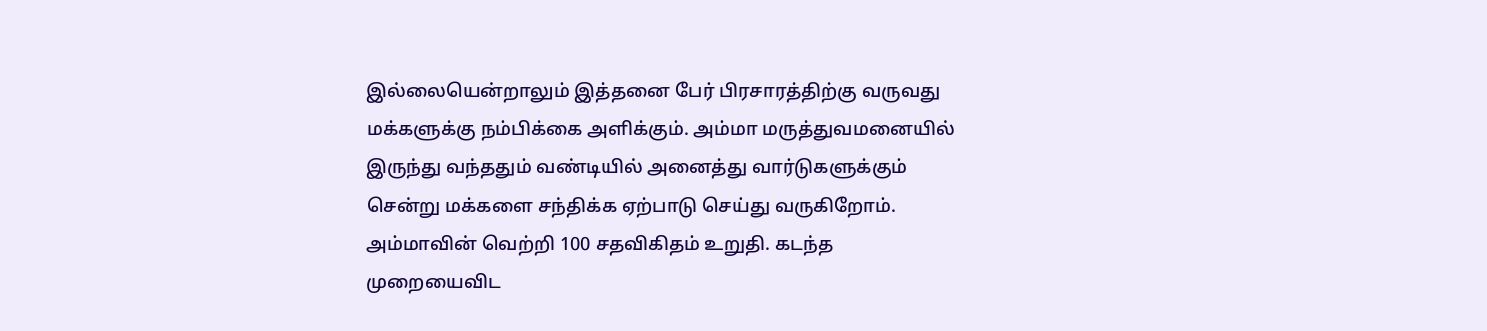இல்லையென்றாலும் இத்தனை பேர் பிரசாரத்திற்கு வருவது மக்களுக்கு நம்பிக்கை அளிக்கும். அம்மா மருத்துவமனையில் இருந்து வந்ததும் வண்டியில் அனைத்து வார்டுகளுக்கும் சென்று மக்களை சந்திக்க ஏற்பாடு செய்து வருகிறோம். அம்மாவின் வெற்றி 100 சதவிகிதம் உறுதி. கடந்த முறையைவிட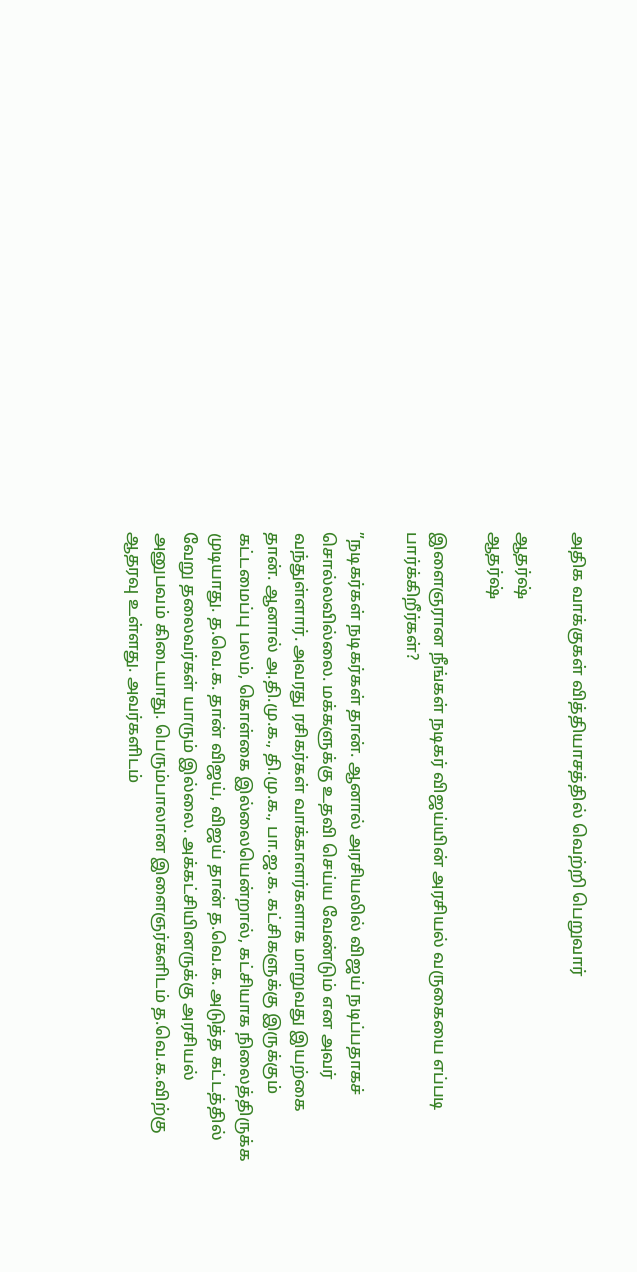அதிக வாக்குகள் வித்தியாசத்தில் வெற்றி பெறுவார்

ஆதர்ஷ்
ஆதர்ஷ்

இளைஞரான நீங்கள் நடிகர் விஜய்யின் அரசியல் வருகையை எப்படி பார்க்கிறீர்கள்?

”நடிகர்கள் நடிகர்கள் தான். ஆனால் அரசியலில் விஜய் நடிப்பதாகச் சொல்லவில்லை. மக்களுக்கு உதவி செய்ய வேண்டும் என அவர் வந்துள்ளார். அவரது ரசிகர்கள் வாக்காளர்களாக மாறுவது இயற்கை தான். ஆனால் அ.தி.மு.க., தி.மு.க., பா.ஜ.க. கட்சிகளுக்கு இருக்கும் கட்டமைப்பு பலம், கொள்கை இல்லையென்றால், கட்சியாக நிலைத்திருக்க முடியாது. த.வெ.க. தான் விஜய், விஜய் தான் த.வெ.க. அடுத்த கட்டத்தில் வேறு தலைவர்கள் யாரும் இல்லை. அக்கட்சியினருக்கு அரசியல் அனுபவம் கிடையாது. பெரும்பாலான இளைஞர்களிடம் த.வெ.க.விற்கு ஆதரவு உள்ளது. அவர்களிடம்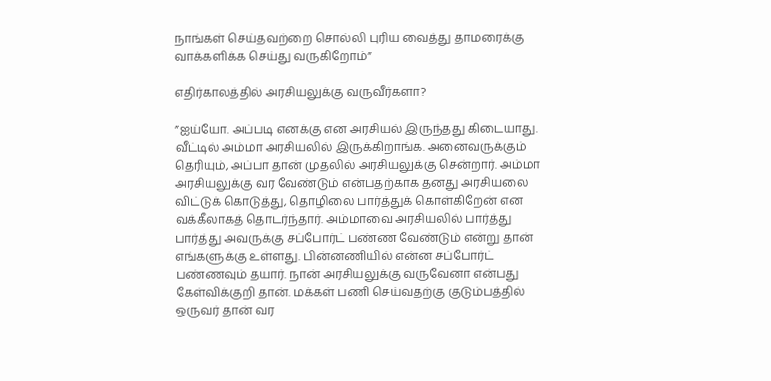நாங்கள் செய்தவற்றை சொல்லி புரிய வைத்து தாமரைக்கு வாக்களிக்க செய்து வருகிறோம்”

எதிர்காலத்தில் அரசியலுக்கு வருவீர்களா?

”ஐய்யோ. அப்படி எனக்கு என அரசியல் இருந்தது கிடையாது. வீட்டில் அம்மா அரசியலில் இருக்கிறாங்க. அனைவருக்கும் தெரியும், அப்பா தான் முதலில் அரசியலுக்கு சென்றார். அம்மா அரசியலுக்கு வர வேண்டும் என்பதற்காக தனது அரசியலை விட்டுக் கொடுத்து, தொழிலை பார்த்துக் கொள்கிறேன் என வக்கீலாகத் தொடர்ந்தார். அம்மாவை அரசியலில் பார்த்து பார்த்து அவருக்கு சப்போர்ட் பண்ண வேண்டும் என்று தான் எங்களுக்கு உள்ளது. பின்னணியில் என்ன சப்போர்ட் பண்ணவும் தயார். நான் அரசியலுக்கு வருவேனா என்பது கேள்விக்குறி தான். மக்கள் பணி செய்வதற்கு குடும்பத்தில் ஒருவர் தான் வர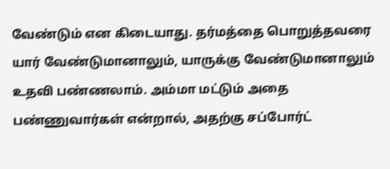வேண்டும் என கிடையாது. தர்மத்தை பொறுத்தவரை யார் வேண்டுமானாலும், யாருக்கு வேண்டுமானாலும் உதவி பண்ணலாம். அம்மா மட்டும் அதை பண்ணுவார்கள் என்றால், அதற்கு சப்போர்ட்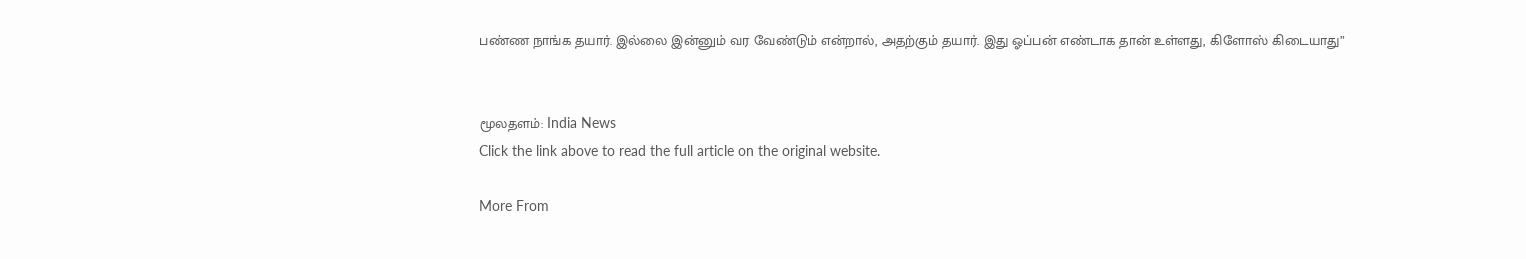பண்ண நாங்க தயார். இல்லை இன்னும் வர வேண்டும் என்றால், அதற்கும் தயார். இது ஓப்பன் எண்டாக தான் உள்ளது, கிளோஸ் கிடையாது”


மூலதளம்: India News
Click the link above to read the full article on the original website.

More From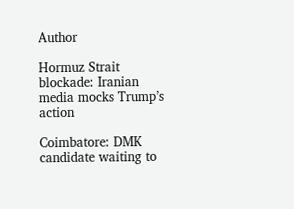Author

Hormuz Strait blockade: Iranian media mocks Trump’s action

Coimbatore: DMK candidate waiting to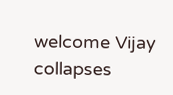welcome Vijay collapses